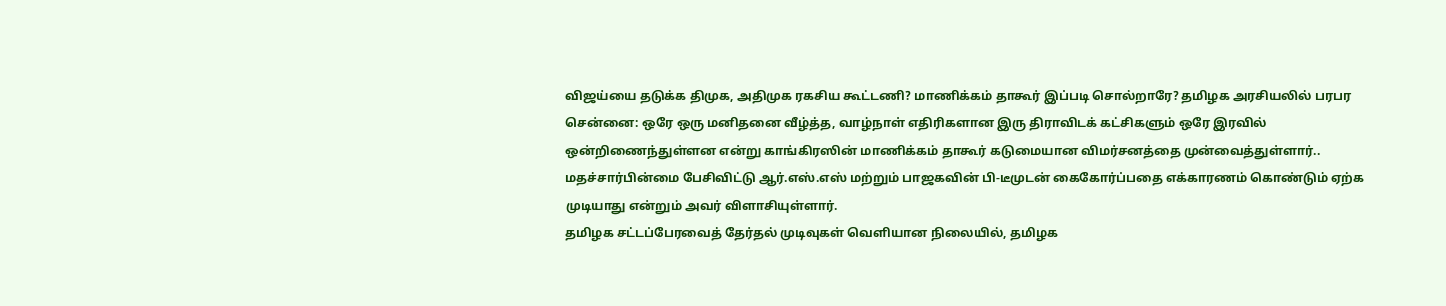விஜய்யை தடுக்க திமுக, அதிமுக ரகசிய கூட்டணி? மாணிக்கம் தாகூர் இப்படி சொல்றாரே? தமிழக அரசியலில் பரபர
சென்னை: ஒரே ஒரு மனிதனை வீழ்த்த, வாழ்நாள் எதிரிகளான இரு திராவிடக் கட்சிகளும் ஒரே இரவில் ஒன்றிணைந்துள்ளன என்று காங்கிரஸின் மாணிக்கம் தாகூர் கடுமையான விமர்சனத்தை முன்வைத்துள்ளார்.. மதச்சார்பின்மை பேசிவிட்டு ஆர்.எஸ்.எஸ் மற்றும் பாஜகவின் பி-டீமுடன் கைகோர்ப்பதை எக்காரணம் கொண்டும் ஏற்க முடியாது என்றும் அவர் விளாசியுள்ளார்.
தமிழக சட்டப்பேரவைத் தேர்தல் முடிவுகள் வெளியான நிலையில், தமிழக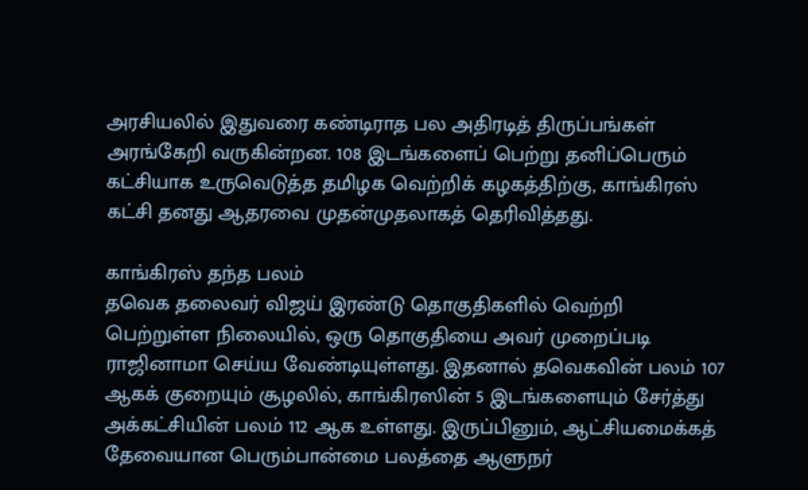அரசியலில் இதுவரை கண்டிராத பல அதிரடித் திருப்பங்கள் அரங்கேறி வருகின்றன. 108 இடங்களைப் பெற்று தனிப்பெரும் கட்சியாக உருவெடுத்த தமிழக வெற்றிக் கழகத்திற்கு, காங்கிரஸ் கட்சி தனது ஆதரவை முதன்முதலாகத் தெரிவித்தது.

காங்கிரஸ் தந்த பலம்
தவெக தலைவர் விஜய் இரண்டு தொகுதிகளில் வெற்றி பெற்றுள்ள நிலையில், ஒரு தொகுதியை அவர் முறைப்படி ராஜினாமா செய்ய வேண்டியுள்ளது. இதனால் தவெகவின் பலம் 107 ஆகக் குறையும் சூழலில், காங்கிரஸின் 5 இடங்களையும் சேர்த்து அக்கட்சியின் பலம் 112 ஆக உள்ளது. இருப்பினும், ஆட்சியமைக்கத் தேவையான பெரும்பான்மை பலத்தை ஆளுநர்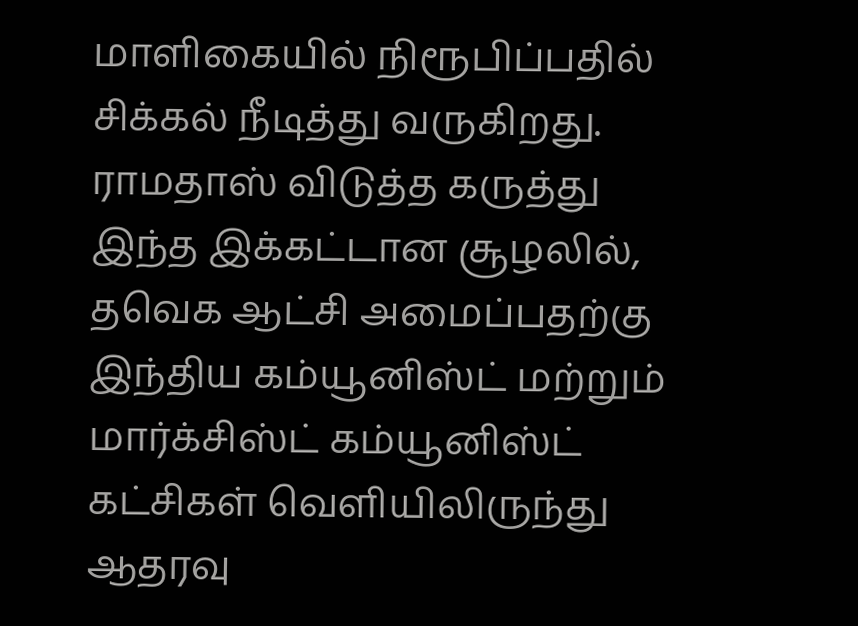மாளிகையில் நிரூபிப்பதில் சிக்கல் நீடித்து வருகிறது.
ராமதாஸ் விடுத்த கருத்து
இந்த இக்கட்டான சூழலில், தவெக ஆட்சி அமைப்பதற்கு இந்திய கம்யூனிஸ்ட் மற்றும் மார்க்சிஸ்ட் கம்யூனிஸ்ட் கட்சிகள் வெளியிலிருந்து ஆதரவு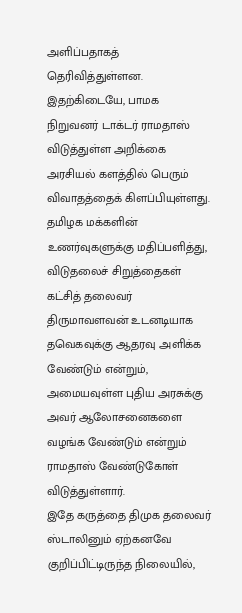அளிப்பதாகத் தெரிவித்துள்ளன. இதற்கிடையே, பாமக நிறுவனர் டாக்டர் ராமதாஸ் விடுத்துள்ள அறிக்கை அரசியல் களத்தில் பெரும் விவாதத்தைக் கிளப்பியுள்ளது.
தமிழக மக்களின் உணர்வுகளுக்கு மதிப்பளித்து, விடுதலைச் சிறுத்தைகள் கட்சித் தலைவர் திருமாவளவன் உடனடியாக தவெகவுக்கு ஆதரவு அளிக்க வேண்டும் என்றும், அமையவுள்ள புதிய அரசுக்கு அவர் ஆலோசனைகளை வழங்க வேண்டும் என்றும் ராமதாஸ் வேண்டுகோள் விடுத்துள்ளார்.
இதே கருத்தை திமுக தலைவர் ஸ்டாலினும் ஏற்கனவே குறிப்பிட்டிருந்த நிலையில்,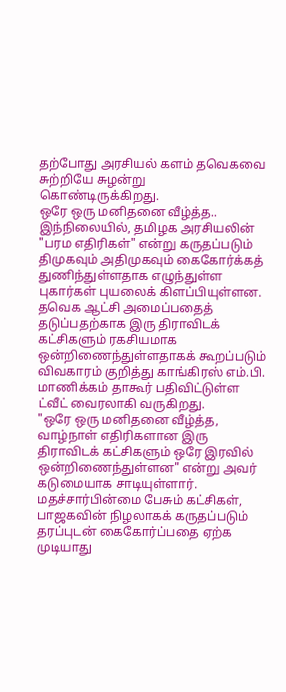தற்போது அரசியல் களம் தவெகவை சுற்றியே சுழன்று கொண்டிருக்கிறது.
ஒரே ஒரு மனிதனை வீழ்த்த..
இந்நிலையில், தமிழக அரசியலின் "பரம எதிரிகள்" என்று கருதப்படும் திமுகவும் அதிமுகவும் கைகோர்க்கத் துணிந்துள்ளதாக எழுந்துள்ள புகார்கள் புயலைக் கிளப்பியுள்ளன. தவெக ஆட்சி அமைப்பதைத் தடுப்பதற்காக இரு திராவிடக் கட்சிகளும் ரகசியமாக ஒன்றிணைந்துள்ளதாகக் கூறப்படும் விவகாரம் குறித்து காங்கிரஸ் எம்.பி. மாணிக்கம் தாகூர் பதிவிட்டுள்ள ட்வீட் வைரலாகி வருகிறது.
"ஒரே ஒரு மனிதனை வீழ்த்த, வாழ்நாள் எதிரிகளான இரு திராவிடக் கட்சிகளும் ஒரே இரவில் ஒன்றிணைந்துள்ளன" என்று அவர் கடுமையாக சாடியுள்ளார். மதச்சார்பின்மை பேசும் கட்சிகள், பாஜகவின் நிழலாகக் கருதப்படும் தரப்புடன் கைகோர்ப்பதை ஏற்க முடியாது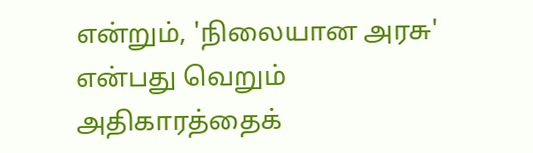என்றும், 'நிலையான அரசு' என்பது வெறும் அதிகாரத்தைக்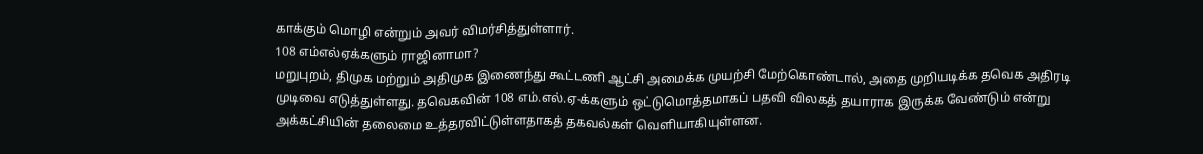காக்கும் மொழி என்றும் அவர் விமர்சித்துள்ளார்.
108 எம்எல்ஏக்களும் ராஜினாமா?
மறுபுறம், திமுக மற்றும் அதிமுக இணைந்து கூட்டணி ஆட்சி அமைக்க முயற்சி மேற்கொண்டால், அதை முறியடிக்க தவெக அதிரடி முடிவை எடுத்துள்ளது. தவெகவின் 108 எம்.எல்.ஏ-க்களும் ஒட்டுமொத்தமாகப் பதவி விலகத் தயாராக இருக்க வேண்டும் என்று அக்கட்சியின் தலைமை உத்தரவிட்டுள்ளதாகத் தகவல்கள் வெளியாகியுள்ளன.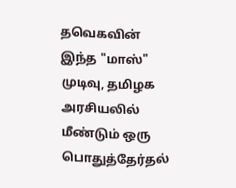தவெகவின் இந்த "மாஸ்" முடிவு, தமிழக அரசியலில் மீண்டும் ஒரு பொதுத்தேர்தல்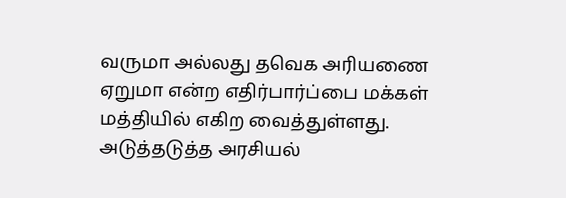வருமா அல்லது தவெக அரியணை ஏறுமா என்ற எதிர்பார்ப்பை மக்கள் மத்தியில் எகிற வைத்துள்ளது. அடுத்தடுத்த அரசியல்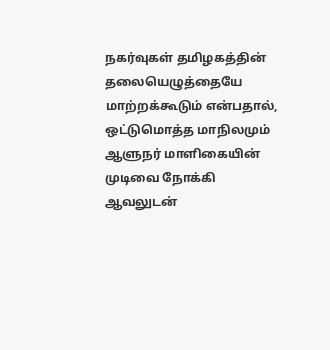நகர்வுகள் தமிழகத்தின் தலையெழுத்தையே மாற்றக்கூடும் என்பதால், ஒட்டுமொத்த மாநிலமும் ஆளுநர் மாளிகையின் முடிவை நோக்கி ஆவலுடன்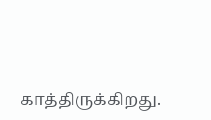காத்திருக்கிறது.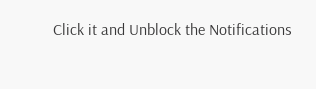Click it and Unblock the Notifications